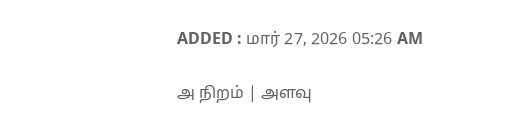ADDED : மார் 27, 2026 05:26 AM

அ நிறம் | அளவு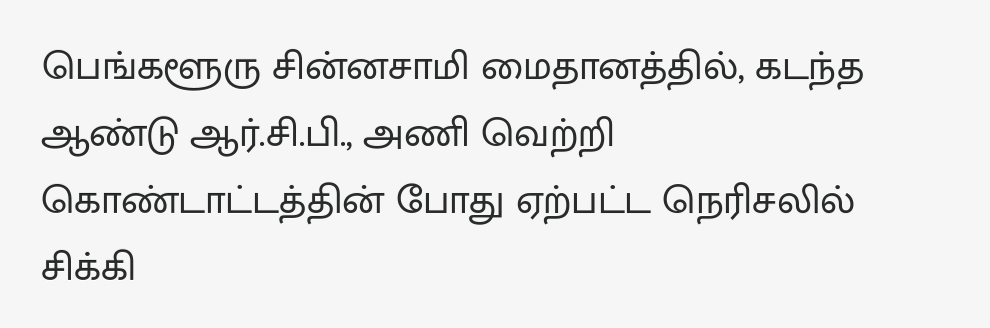பெங்களூரு சின்னசாமி மைதானத்தில், கடந்த ஆண்டு ஆர்.சி.பி., அணி வெற்றி கொண்டாட்டத்தின் போது ஏற்பட்ட நெரிசலில் சிக்கி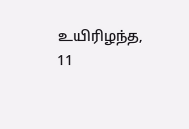உயிரிழந்த, 11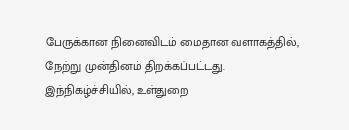பேருக்கான நினைவிடம் மைதான வளாகத்தில், நேற்று முன்தினம் திறக்கப்பட்டது.
இந்நிகழ்ச்சியில், உள்துறை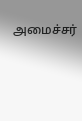அமைச்சர்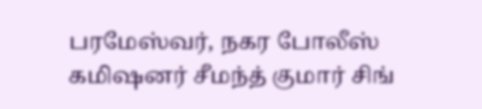பரமேஸ்வர், நகர போலீஸ் கமிஷனர் சீமந்த் குமார் சிங்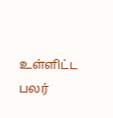உள்ளிட்ட பலர்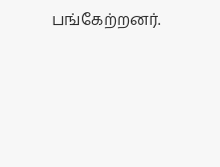பங்கேற்றனர்.